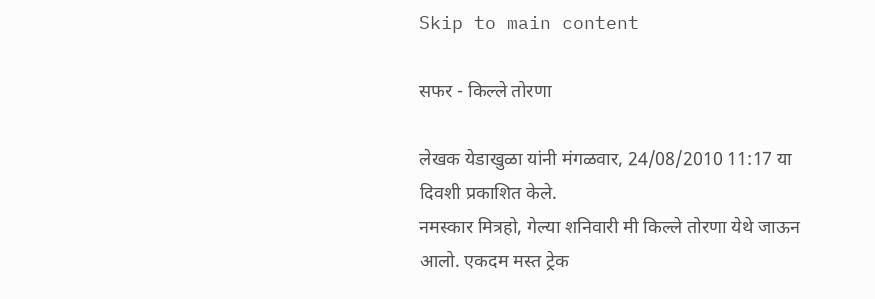Skip to main content

सफर - किल्ले तोरणा

लेखक येडाखुळा यांनी मंगळवार, 24/08/2010 11:17 या दिवशी प्रकाशित केले.
नमस्कार मित्रहो, गेल्या शनिवारी मी किल्ले तोरणा येथे जाऊन आलो. एकदम मस्त ट्रेक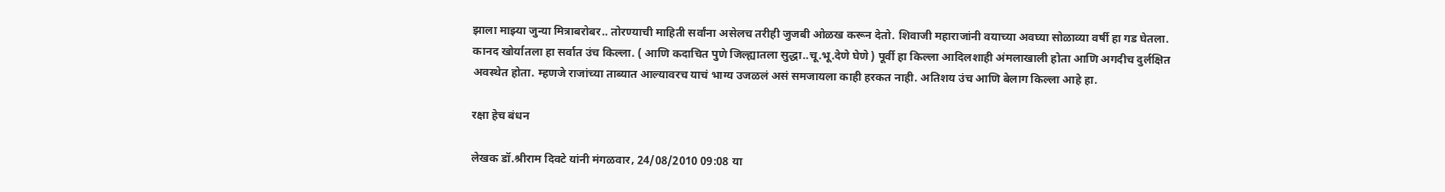झाला माझ्या जुन्या मित्राबरोबर.. तोरण्याची माहिती सर्वांना असेलच तरीही जुजबी ओळख करून देतो. शिवाजी महाराजांनी वयाच्या अवघ्या सोळाव्या वर्षी हा गड घेतला. कानद खोर्यातला हा सर्वात उंच किल्ला. ( आणि कदाचित पुणे जिल्ह्यातला सुद्धा..चू.भू.देणे घेणे ) पूर्वी हा किल्ला आदिलशाही अंमलाखाली होता आणि अगदीच दुर्लक्षित अवस्थेत होता. म्हणजे राजांच्या ताब्यात आल्यावरच याचं भाग्य उजळलं असं समजायला काही हरकत नाही. अतिशय उंच आणि बेलाग किल्ला आहे हा.

रक्षा हेच बंधन

लेखक डॉ.श्रीराम दिवटे यांनी मंगळवार, 24/08/2010 09:08 या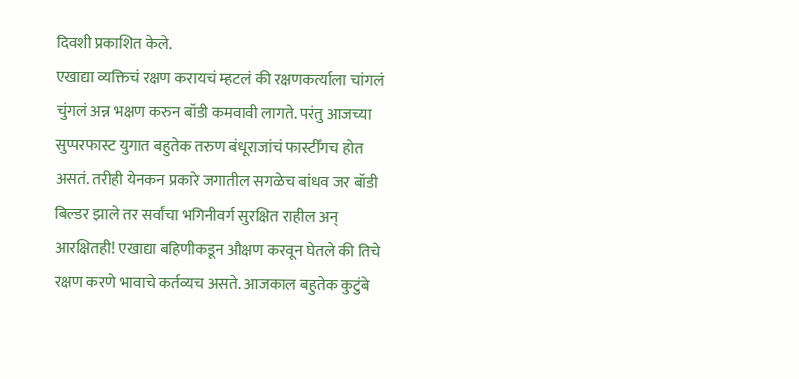दिवशी प्रकाशित केले.
एखाद्या व्यक्तिचं रक्षण करायचं म्हटलं की रक्षणकर्त्याला चांगलं चुंगलं अन्न भक्षण करुन बॉडी कमवावी लागते. परंतु आजच्या सुप्परफास्ट युगात बहुतेक तरुण बंधूराजांचं फास्टीँगच होत असतं. तरीही येनकन प्रकारे जगातील सगळेच बांधव जर बॉडी बिल्डर झाले तर सर्वांचा भगिनीवर्ग सुरक्षित राहील अन् आरक्षितही! एखाद्या बहिणीकडून औक्षण करवून घेतले की तिचे रक्षण करणे भावाचे कर्तव्यच असते. आजकाल बहुतेक कुटुंबे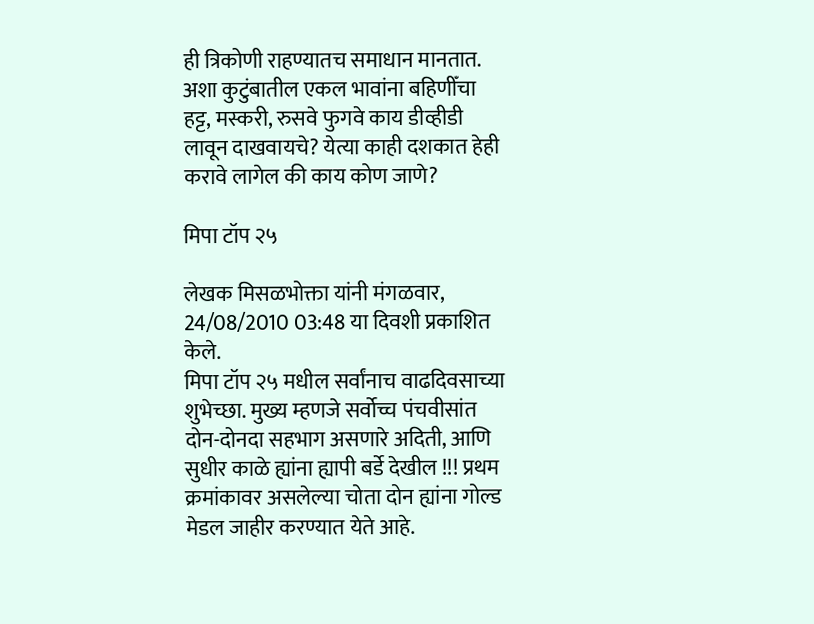ही त्रिकोणी राहण्यातच समाधान मानतात. अशा कुटुंबातील एकल भावांना बहिणीँचा हट्ट, मस्करी, रुसवे फुगवे काय डीव्हीडी लावून दाखवायचे? येत्या काही दशकात हेही करावे लागेल की काय कोण जाणे?

मिपा टॉप २५

लेखक मिसळभोक्ता यांनी मंगळवार, 24/08/2010 03:48 या दिवशी प्रकाशित केले.
मिपा टॉप २५ मधील सर्वांनाच वाढदिवसाच्या शुभेच्छा. मुख्य म्हणजे सर्वोच्च पंचवीसांत दोन-दोनदा सहभाग असणारे अदिती, आणि सुधीर काळे ह्यांना ह्यापी बर्डे देखील !!! प्रथम क्रमांकावर असलेल्या चोता दोन ह्यांना गोल्ड मेडल जाहीर करण्यात येते आहे.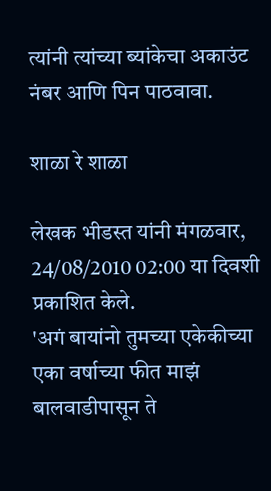त्यांनी त्यांच्या ब्यांकेचा अकाउंट नंबर आणि पिन पाठवावा.

शाळा रे शाळा

लेखक भीडस्त यांनी मंगळवार, 24/08/2010 02:00 या दिवशी प्रकाशित केले.
'अगं बायांनो तुमच्या एकेकीच्या एका वर्षाच्या फीत माझं बालवाडीपासून ते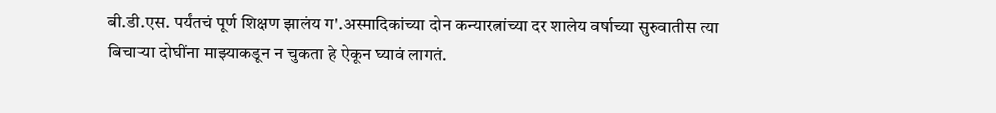बी.डी.एस. पर्यंतचं पूर्ण शिक्षण झालंय ग'.अस्मादिकांच्या दोन कन्यारत्नांच्या दर शालेय वर्षाच्या सुरुवातीस त्या बिचार्‍या दोघींना माझ्याकडून न चुकता हे ऐकून घ्यावं लागतं.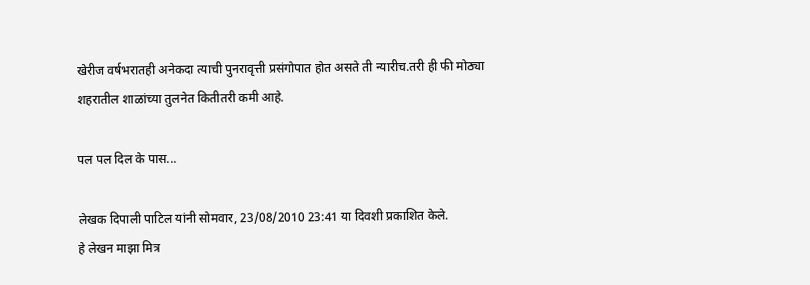खेरीज वर्षभरातही अनेकदा त्याची पुनरावृत्ती प्रसंगोपात होत असते ती न्यारीच.तरी ही फी मोठ्या शहरातील शाळांच्या तुलनेत कितीतरी कमी आहे.

पल पल दिल के पास...

लेखक दिपाली पाटिल यांनी सोमवार, 23/08/2010 23:41 या दिवशी प्रकाशित केले.
हे लेखन माझा मित्र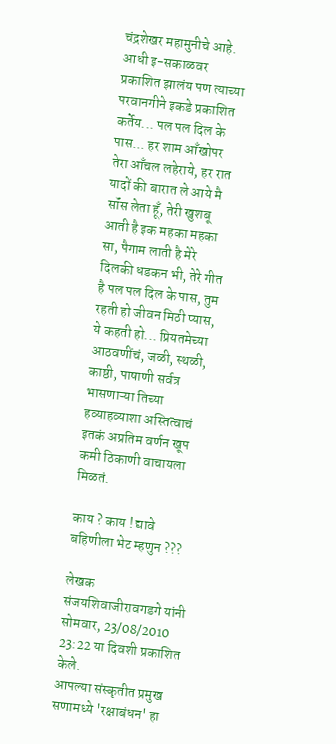चंद्रशेखर महामुनीचे आहे. आधी इ-सकाळवर प्रकाशित झालंय पण त्याच्या परवानगीने इकडे प्रकाशित कर्तेय... पल पल दिल के पास... हर शाम आँखोपर तेरा आँचल लहेराये, हर रात यादों की बारात ले आये मै सॉंस लेता हूँ, तेरी खुशबू आती है इक महका महका सा, पैगाम लाती है मेरे दिलकी धडकन भी, तेरे गीत है पल पल दिल के पास, तुम रहती हो जीवन मिठी प्यास, ये कहती हो... प्रियतमेच्या आठवणींचं, जळी, स्थळी, काष्ठी, पाषाणी सर्वत्र भासणाऱ्या तिच्या हव्याहव्याशा अस्तित्वाचं इतकं अप्रतिम वर्णन खूप कमी ठिकाणी वाचायला मिळतं.

काय ? काय ! द्यावे बहिणीला भेट म्हणुन ???

लेखक संजयशिवाजीरावगडगे यांनी सोमवार, 23/08/2010 23:22 या दिवशी प्रकाशित केले.
आपल्या संस्कृतीत प्रमुख सणामध्ये 'रक्षाबंधन' हा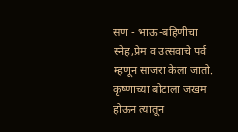सण - भाऊ-बहिणीचा स्नेह,प्रेम व उत्सवाचे पर्व म्हणून साजरा केला जातो. कृष्‍णाच्या बोटाला जखम होऊन त्यातून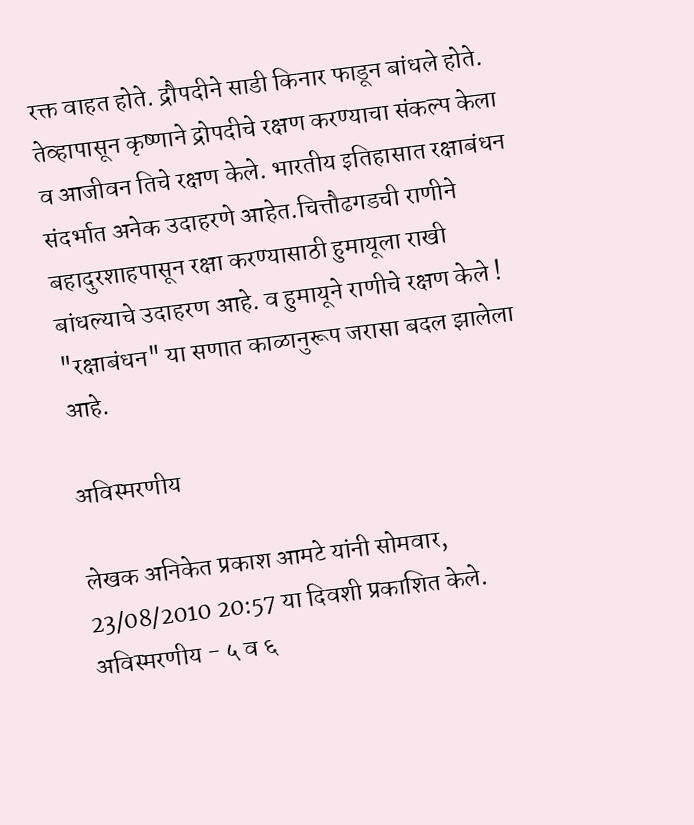रक्त वाहत होते. द्रौपदीने साडी किनार फाडून बांधले होते. तेव्हापासून कृष्णाने द्रोपदीचे रक्षण करण्‍याचा संकल्प केला व आजीवन तिचे रक्षण केले. भारतीय इतिहासात रक्षाबंधन संदर्भात अनेक उदाहरणे आहेत.चित्तौढगडची राणीने बहादुरशाहपासून रक्षा करण्यासाठी हुमायूला राखी बांधल्याचे उदाहरण आहे. व हुमायूने राणीचे रक्षण केले ! "रक्षाबंधन" या सणात काळानुरूप जरासा बदल झालेला आहे.

अविस्मरणीय

लेखक अनिकेत प्रकाश आमटे यांनी सोमवार, 23/08/2010 20:57 या दिवशी प्रकाशित केले.
अविस्मरणीय - ५ व ६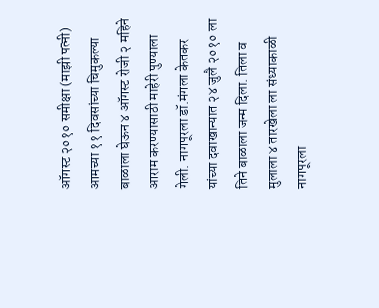ऑगस्ट २०१० समीक्षा (माझी पत्नी) आमच्या ११ दिवसांच्या चिमुकल्या बाळाला घेऊन ४ ऑगस्ट रोजी २ महिने आराम करण्यासाठी माहेरी पुण्याला गेली. नागपूरला डॉ.मंगला केतकर यांच्या दवाखान्यात २४ जुलै २०१० ला तिने बाळाला जन्म दिला. तिला व मुलाला ४ तारखेला ला संध्याकाळी नागपूरला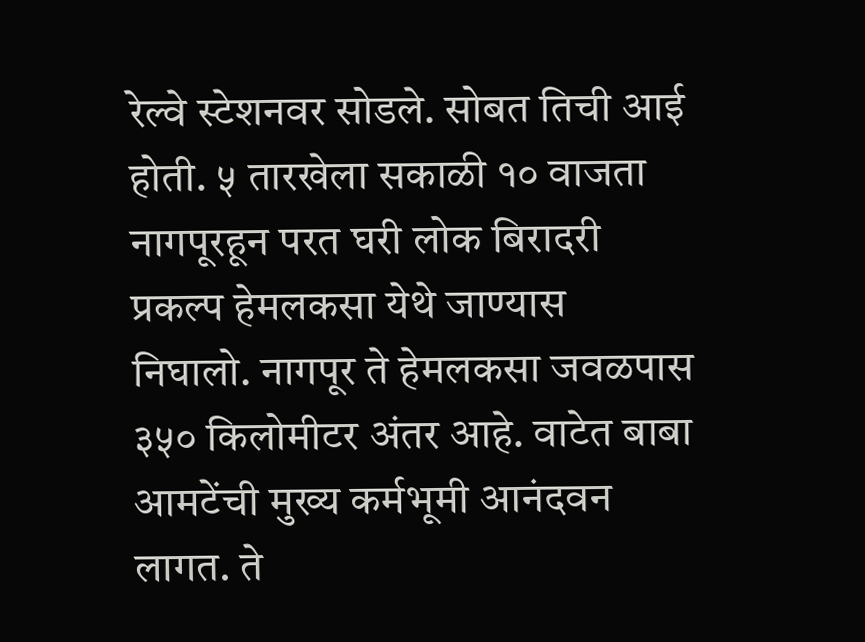रेल्वे स्टेशनवर सोडले. सोबत तिची आई होती. ५ तारखेला सकाळी १० वाजता नागपूरहून परत घरी लोक बिरादरी प्रकल्प हेमलकसा येथे जाण्यास निघालो. नागपूर ते हेमलकसा जवळपास ३५० किलोमीटर अंतर आहे. वाटेत बाबा आमटेंची मुख्य कर्मभूमी आनंदवन लागत. ते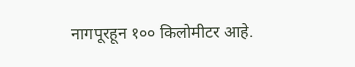नागपूरहून १०० किलोमीटर आहे.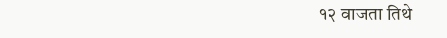१२ वाजता तिथे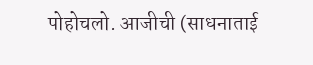पोहोचलो. आजीची (साधनाताई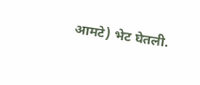आमटे) भेट घेतली.